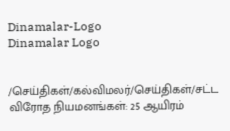Dinamalar-Logo
Dinamalar Logo


/செய்திகள்/கல்விமலர்/செய்திகள்/சட்ட விரோத நியமனங்கள்: 25 ஆயிரம்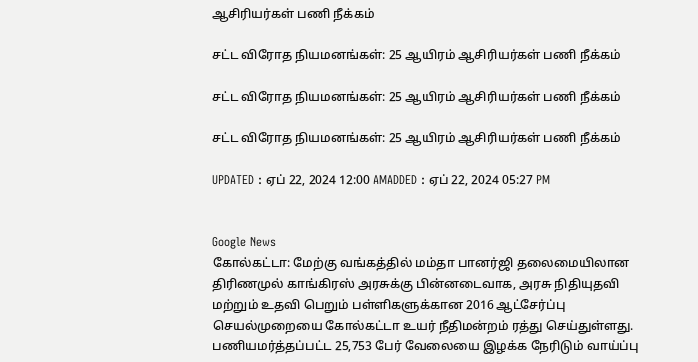ஆசிரியர்கள் பணி நீக்கம்

சட்ட விரோத நியமனங்கள்: 25 ஆயிரம் ஆசிரியர்கள் பணி நீக்கம்

சட்ட விரோத நியமனங்கள்: 25 ஆயிரம் ஆசிரியர்கள் பணி நீக்கம்

சட்ட விரோத நியமனங்கள்: 25 ஆயிரம் ஆசிரியர்கள் பணி நீக்கம்

UPDATED : ஏப் 22, 2024 12:00 AMADDED : ஏப் 22, 2024 05:27 PM


Google News
கோல்கட்டா: மேற்கு வங்கத்தில் மம்தா பானர்ஜி தலைமையிலான திரிணமுல் காங்கிரஸ் அரசுக்கு பின்னடைவாக, அரசு நிதியுதவி மற்றும் உதவி பெறும் பள்ளிகளுக்கான 2016 ஆட்சேர்ப்பு செயல்முறையை கோல்கட்டா உயர் நீதிமன்றம் ரத்து செய்துள்ளது. பணியமர்த்தப்பட்ட 25,753 பேர் வேலையை இழக்க நேரிடும் வாய்ப்பு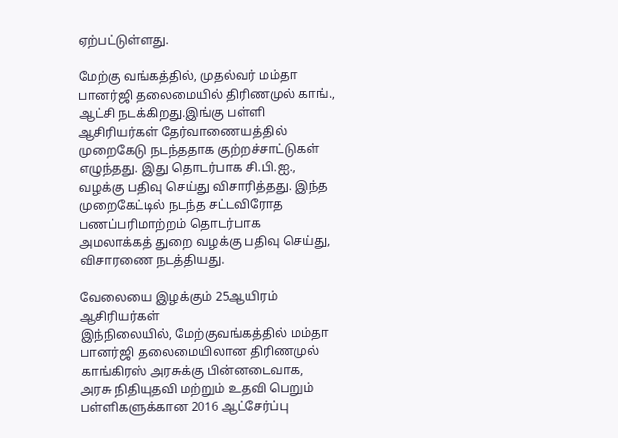ஏற்பட்டுள்ளது.

மேற்கு வங்கத்தில், முதல்வர் மம்தா பானர்ஜி தலைமையில் திரிணமுல் காங்., ஆட்சி நடக்கிறது.இங்கு பள்ளி ஆசிரியர்கள் தேர்வாணையத்தில் முறைகேடு நடந்ததாக குற்றச்சாட்டுகள் எழுந்தது. இது தொடர்பாக சி.பி.ஐ., வழக்கு பதிவு செய்து விசாரித்தது. இந்த முறைகேட்டில் நடந்த சட்டவிரோத பணப்பரிமாற்றம் தொடர்பாக அமலாக்கத் துறை வழக்கு பதிவு செய்து, விசாரணை நடத்தியது.

வேலையை இழக்கும் 25ஆயிரம் ஆசிரியர்கள்
இந்நிலையில், மேற்குவங்கத்தில் மம்தா பானர்ஜி தலைமையிலான திரிணமுல் காங்கிரஸ் அரசுக்கு பின்னடைவாக, அரசு நிதியுதவி மற்றும் உதவி பெறும் பள்ளிகளுக்கான 2016 ஆட்சேர்ப்பு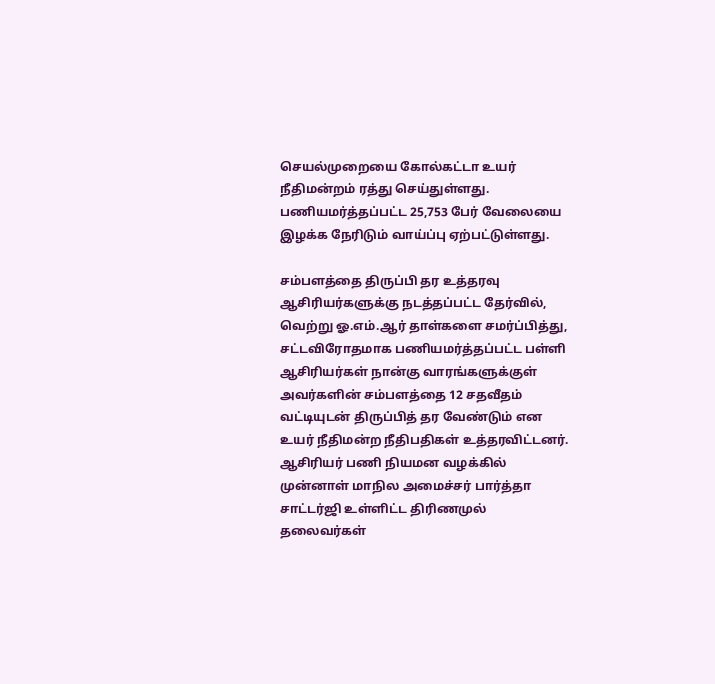செயல்முறையை கோல்கட்டா உயர் நீதிமன்றம் ரத்து செய்துள்ளது. பணியமர்த்தப்பட்ட 25,753 பேர் வேலையை இழக்க நேரிடும் வாய்ப்பு ஏற்பட்டுள்ளது.

சம்பளத்தை திருப்பி தர உத்தரவு
ஆசிரியர்களுக்கு நடத்தப்பட்ட தேர்வில், வெற்று ஓ.எம்.ஆர் தாள்களை சமர்ப்பித்து, சட்டவிரோதமாக பணியமர்த்தப்பட்ட பள்ளி ஆசிரியர்கள் நான்கு வாரங்களுக்குள் அவர்களின் சம்பளத்தை 12 சதவீதம் வட்டியுடன் திருப்பித் தர வேண்டும் என உயர் நீதிமன்ற நீதிபதிகள் உத்தரவிட்டனர்.
ஆசிரியர் பணி நியமன வழக்கில் முன்னாள் மாநில அமைச்சர் பார்த்தா சாட்டர்ஜி உள்ளிட்ட திரிணமுல் தலைவர்கள்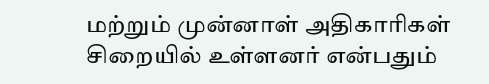மற்றும் முன்னாள் அதிகாரிகள் சிறையில் உள்ளனர் என்பதும்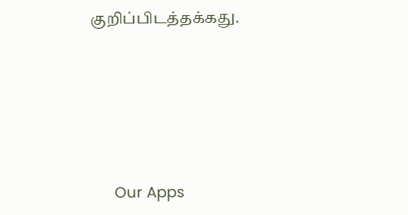குறிப்பிடத்தக்கது.





      Our Apps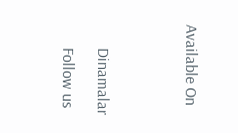Available On




      Dinamalar

      Follow us